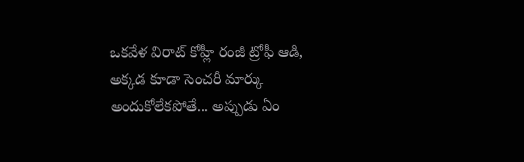ఒకవేళ విరాట్ కోహ్లీ రంజీ ట్రోఫీ ఆడి, అక్కడ కూడా సెంచరీ మార్కు అందుకోలేకపోతే... అప్పుడు ఏం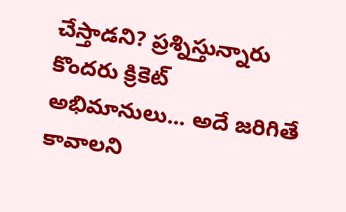చేస్తాడని? ప్రశ్నిస్తున్నారు కొందరు క్రికెట్ అభిమానులు... అదే జరిగితే కావాలని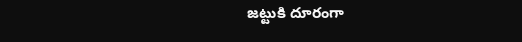జట్టుకి దూరంగా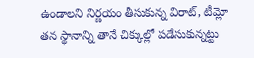ఉండాలని నిర్ణయం తీసుకున్న విరాట్, టీమ్లో తన స్థానాన్ని తానే చిక్కుల్లో పడేసుకున్నట్టు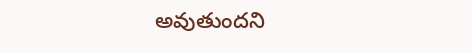అవుతుందని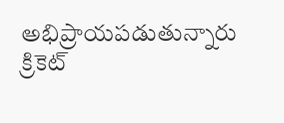అభిప్రాయపడుతున్నారు క్రికెట్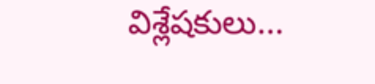విశ్లేషకులు...